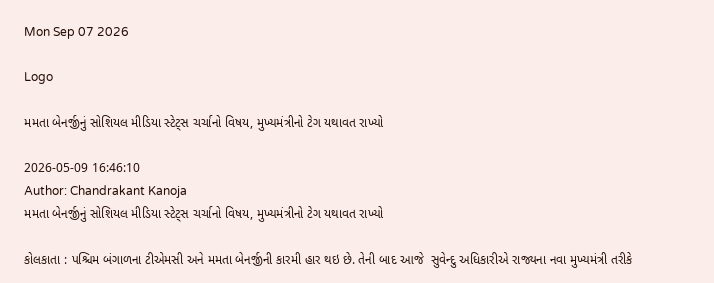Mon Sep 07 2026

Logo

મમતા બેનર્જીનું સોશિયલ મીડિયા સ્ટેટ્સ ચર્ચાનો વિષય, મુખ્યમંત્રીનો ટેગ યથાવત રાખ્યો

2026-05-09 16:46:10
Author: Chandrakant Kanoja
મમતા બેનર્જીનું સોશિયલ મીડિયા સ્ટેટ્સ ચર્ચાનો વિષય, મુખ્યમંત્રીનો ટેગ યથાવત રાખ્યો

કોલકાતા : પશ્ચિમ બંગાળના ટીએમસી અને મમતા બેનર્જીની કારમી હાર થઇ છે. તેની બાદ આજે  સુવેન્દુ અધિકારીએ રાજ્યના નવા મુખ્યમંત્રી તરીકે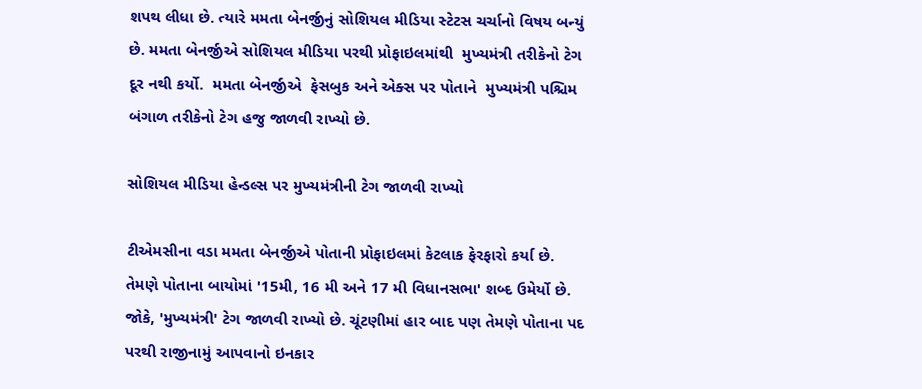શપથ લીધા છે. ત્યારે મમતા બેનર્જીનું સોશિયલ મીડિયા સ્ટેટસ ચર્ચાનો વિષય બન્યું છે. મમતા બેનર્જીએ સોશિયલ મીડિયા પરથી પ્રોફાઇલમાંથી  મુખ્યમંત્રી તરીકેનો ટેગ દૂર નથી કર્યો.  મમતા બેનર્જીએ  ફેસબુક અને એક્સ પર પોતાને  મુખ્યમંત્રી પશ્ચિમ બંગાળ તરીકેનો ટેગ હજુ જાળવી રાખ્યો છે.

સોશિયલ મીડિયા હેન્ડલ્સ પર મુખ્યમંત્રીની ટેગ જાળવી રાખ્યો

ટીએમસીના વડા મમતા બેનર્જીએ પોતાની પ્રોફાઇલમાં કેટલાક ફેરફારો કર્યા છે. તેમણે પોતાના બાયોમાં '15મી, 16 મી અને 17 મી વિધાનસભા' શબ્દ ઉમેર્યો છે. જોકે, 'મુખ્યમંત્રી' ટેગ જાળવી રાખ્યો છે. ચૂંટણીમાં હાર બાદ પણ તેમણે પોતાના પદ પરથી રાજીનામું આપવાનો ઇનકાર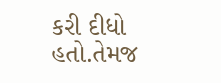કરી દીધો હતો.તેમજ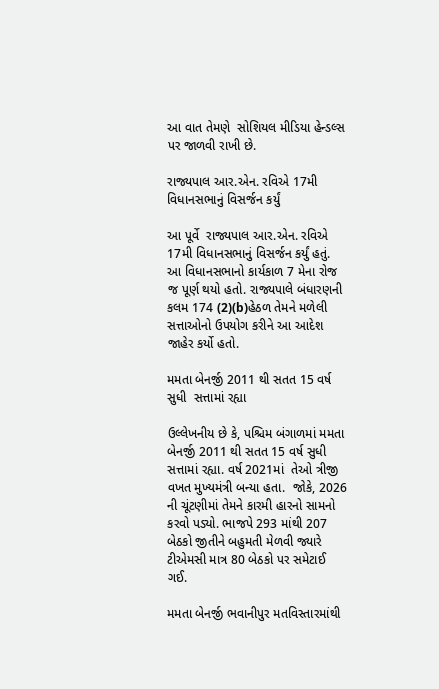આ વાત તેમણે  સોશિયલ મીડિયા હેન્ડલ્સ પર જાળવી રાખી છે.

રાજ્યપાલ આર.એન. રવિએ 17મી વિધાનસભાનું વિસર્જન કર્યું

આ પૂર્વે  રાજ્યપાલ આર.એન. રવિએ 17મી વિધાનસભાનું વિસર્જન કર્યું હતું. આ વિધાનસભાનો કાર્યકાળ 7 મેના રોજ જ પૂર્ણ થયો હતો. રાજ્યપાલે બંધારણની કલમ 174 (2)(b)હેઠળ તેમને મળેલી સત્તાઓનો ઉપયોગ કરીને આ આદેશ જાહેર કર્યો હતો.

મમતા બેનર્જી 2011 થી સતત 15 વર્ષ સુધી  સત્તામાં રહ્યા

ઉલ્લેખનીય છે કે, પશ્ચિમ બંગાળમાં મમતા બેનર્જી 2011 થી સતત 15 વર્ષ સુધી  સત્તામાં રહ્યા. વર્ષ 2021માં  તેઓ ત્રીજી વખત મુખ્યમંત્રી બન્યા હતા.  જોકે, 2026 ની ચૂંટણીમાં તેમને કારમી હારનો સામનો કરવો પડ્યો. ભાજપે 293 માંથી 207 બેઠકો જીતીને બહુમતી મેળવી જ્યારે ટીએમસી માત્ર 80 બેઠકો પર સમેટાઈ ગઈ.

મમતા બેનર્જી ભવાનીપુર મતવિસ્તારમાંથી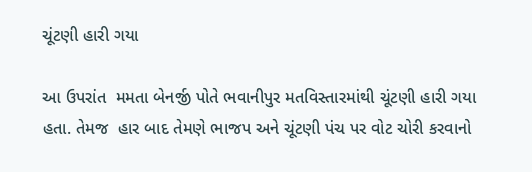ચૂંટણી હારી ગયા

આ ઉપરાંત  મમતા બેનર્જી પોતે ભવાનીપુર મતવિસ્તારમાંથી ચૂંટણી હારી ગયા હતા. તેમજ  હાર બાદ તેમણે ભાજપ અને ચૂંટણી પંચ પર વોટ ચોરી કરવાનો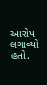આરોપ લગાવ્યો હતો.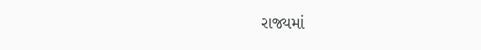રાજ્યમાં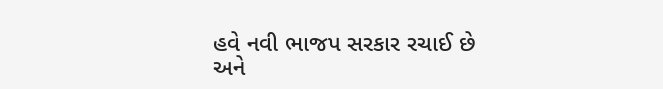હવે નવી ભાજપ સરકાર રચાઈ છે અને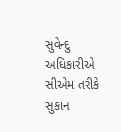સુવેન્દુ અધિકારીએ સીએમ તરીકે સુકાન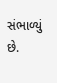સંભાળ્યું છે.